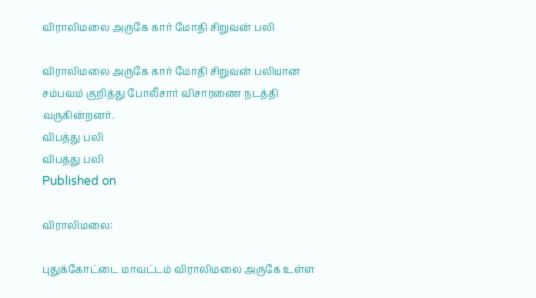விராலிமலை அருகே கார் மோதி சிறுவன் பலி

விராலிமலை அருகே கார் மோதி சிறுவன் பலியான சம்பவம் குறித்து போலீசார் விசாரணை நடத்தி வருகின்றனர்.
விபத்து பலி
விபத்து பலி
Published on

விராலிமலை:

புதுக்கோட்டை மாவட்டம் விராலிமலை அருகே உள்ள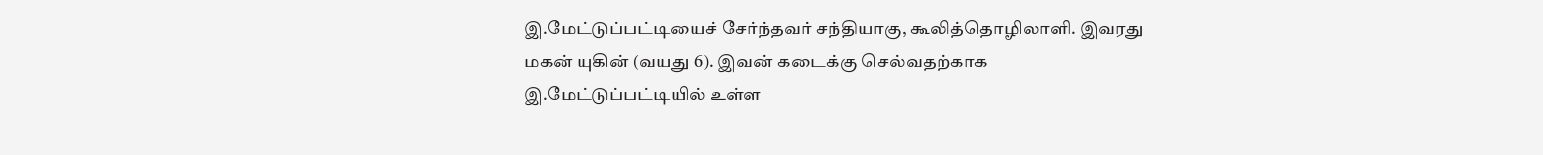இ.மேட்டுப்பட்டியைச் சேர்ந்தவர் சந்தியாகு, கூலித்தொழிலாளி. இவரது மகன் யுகின் (வயது 6). இவன் கடைக்கு செல்வதற்காக இ.மேட்டுப்பட்டியில் உள்ள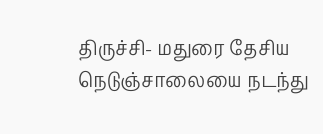திருச்சி- மதுரை தேசிய நெடுஞ்சாலையை நடந்து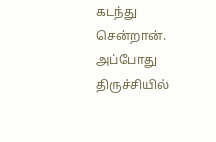கடந்து சென்றான். அப்போது திருச்சியில்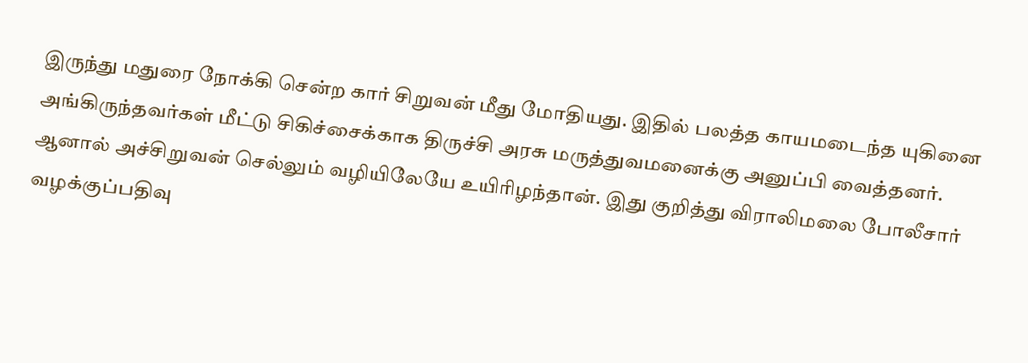இருந்து மதுரை நோக்கி சென்ற கார் சிறுவன் மீது மோதியது. இதில் பலத்த காயமடைந்த யுகினை அங்கிருந்தவர்கள் மீட்டு சிகிச்சைக்காக திருச்சி அரசு மருத்துவமனைக்கு அனுப்பி வைத்தனர். ஆனால் அச்சிறுவன் செல்லும் வழியிலேயே உயிரிழந்தான். இது குறித்து விராலிமலை போலீசார் வழக்குப்பதிவு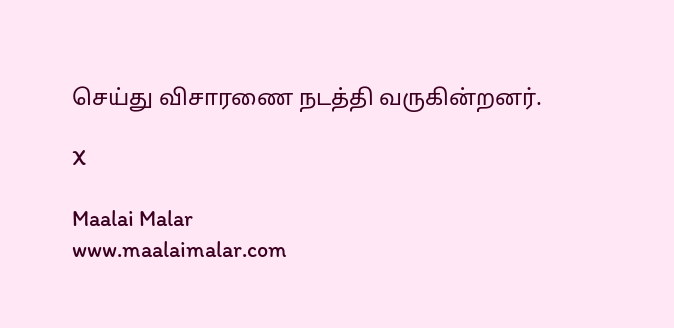செய்து விசாரணை நடத்தி வருகின்றனர்.

X

Maalai Malar
www.maalaimalar.com